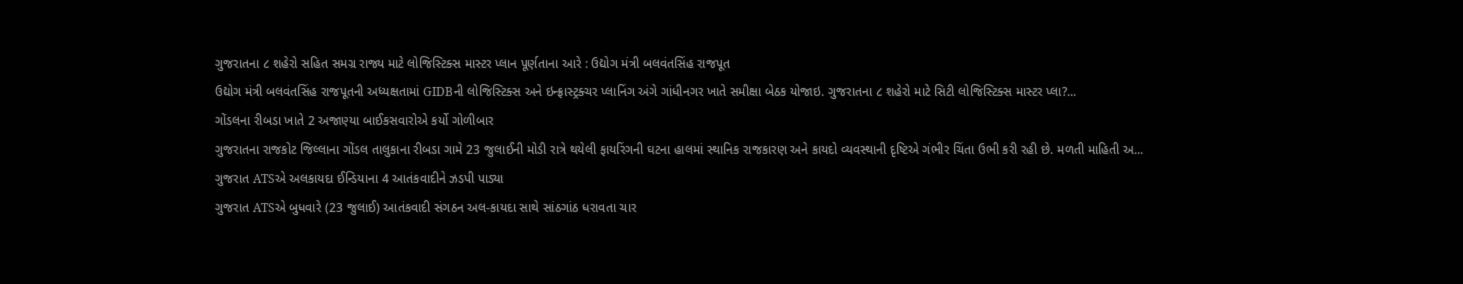ગુજરાતના ૮ શહેરો સહિત સમગ્ર રાજ્ય માટે લોજિસ્ટિક્સ માસ્ટર પ્લાન પૂર્ણતાના આરે : ઉદ્યોગ મંત્રી બલવંતસિંહ રાજપૂત
ઉદ્યોગ મંત્રી બલવંતસિંહ રાજપૂતની અધ્યક્ષતામાં GIDBની લોજિસ્ટિક્સ અને ઇન્ફ્રાસ્ટ્રક્ચર પ્લાનિંગ અંગે ગાંધીનગર ખાતે સમીક્ષા બેઠક યોજાઇ. ગુજરાતના ૮ શહેરો માટે સિટી લોજિસ્ટિક્સ માસ્ટર પ્લા?...
ગોંડલના રીબડા ખાતે 2 અજાણ્યા બાઈકસવારોએ કર્યો ગોળીબાર
ગુજરાતના રાજકોટ જિલ્લાના ગોંડલ તાલુકાના રીબડા ગામે 23 જુલાઈની મોડી રાત્રે થયેલી ફાયરિંગની ઘટના હાલમાં સ્થાનિક રાજકારણ અને કાયદો વ્યવસ્થાની દૃષ્ટિએ ગંભીર ચિંતા ઉભી કરી રહી છે. મળતી માહિતી અ...
ગુજરાત ATSએ અલકાયદા ઈન્ડિયાના 4 આતંકવાદીને ઝડપી પાડ્યા
ગુજરાત ATSએ બુધવારે (23 જુલાઈ) આતંકવાદી સંગઠન અલ-કાયદા સાથે સાંઠગાંઠ ધરાવતા ચાર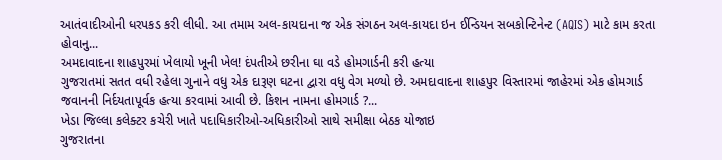આતંવાદીઓની ધરપકડ કરી લીધી. આ તમામ અલ-કાયદાના જ એક સંગઠન અલ-કાયદા ઇન ઈન્ડિયન સબકોન્ટિનેન્ટ (AQIS) માટે કામ કરતા હોવાનુ...
અમદાવાદના શાહપુરમાં ખેલાયો ખૂની ખેલ! દંપતીએ છરીના ઘા વડે હોમગાર્ડની કરી હત્યા
ગુજરાતમાં સતત વધી રહેલા ગુનાને વધુ એક દારૂણ ઘટના દ્વારા વધુ વેગ મળ્યો છે. અમદાવાદના શાહપુર વિસ્તારમાં જાહેરમાં એક હોમગાર્ડ જવાનની નિર્દયતાપૂર્વક હત્યા કરવામાં આવી છે. કિશન નામના હોમગાર્ડ ?...
ખેડા જિલ્લા કલેક્ટર કચેરી ખાતે પદાધિકારીઓ-અધિકારીઓ સાથે સમીક્ષા બેઠક યોજાઇ
ગુજરાતના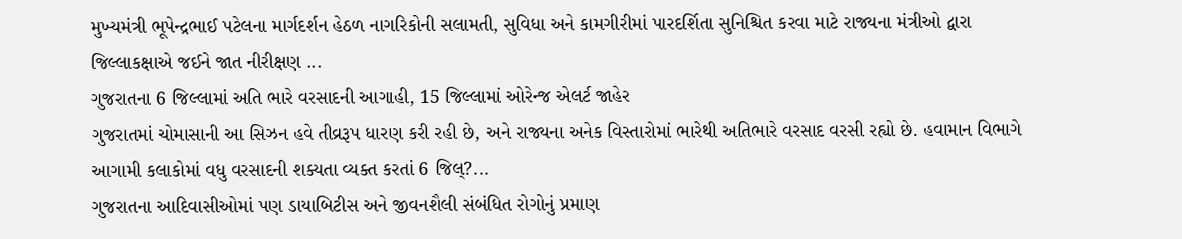મુખ્યમંત્રી ભૂપેન્દ્રભાઈ પટેલના માર્ગદર્શન હેઠળ નાગરિકોની સલામતી, સુવિધા અને કામગીરીમાં પારદર્શિતા સુનિશ્ચિત કરવા માટે રાજ્યના મંત્રીઓ દ્વારા જિલ્લાકક્ષાએ જઈને જાત નીરીક્ષણ ...
ગુજરાતના 6 જિલ્લામાં અતિ ભારે વરસાદની આગાહી, 15 જિલ્લામાં ઓરેન્જ એલર્ટ જાહેર
ગુજરાતમાં ચોમાસાની આ સિઝન હવે તીવ્રરૂપ ધારણ કરી રહી છે, અને રાજ્યના અનેક વિસ્તારોમાં ભારેથી અતિભારે વરસાદ વરસી રહ્યો છે. હવામાન વિભાગે આગામી કલાકોમાં વધુ વરસાદની શક્યતા વ્યક્ત કરતાં 6 જિલ્?...
ગુજરાતના આદિવાસીઓમાં પણ ડાયાબિટીસ અને જીવનશૈલી સંબંધિત રોગોનું પ્રમાણ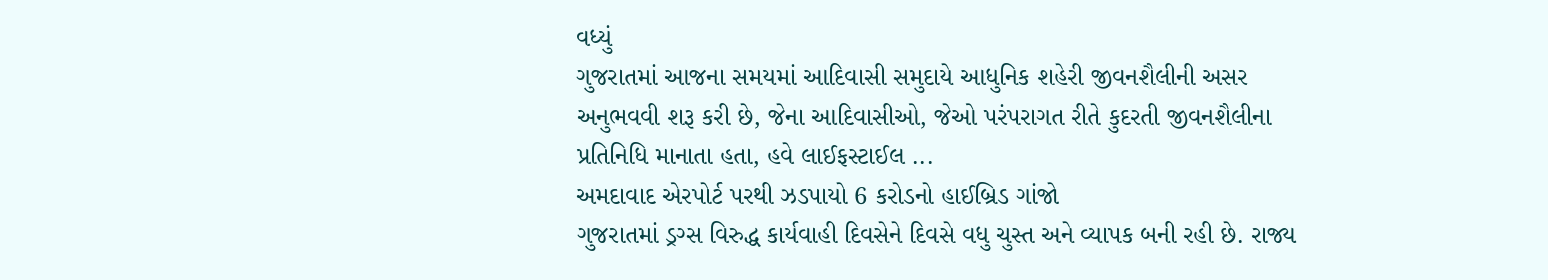વધ્યું
ગુજરાતમાં આજના સમયમાં આદિવાસી સમુદાયે આધુનિક શહેરી જીવનશૈલીની અસર અનુભવવી શરૂ કરી છે, જેના આદિવાસીઓ, જેઓ પરંપરાગત રીતે કુદરતી જીવનશૈલીના પ્રતિનિધિ માનાતા હતા, હવે લાઈફસ્ટાઈલ ...
અમદાવાદ એરપોર્ટ પરથી ઝડપાયો 6 કરોડનો હાઈબ્રિડ ગાંજો
ગુજરાતમાં ડ્રગ્સ વિરુદ્ધ કાર્યવાહી દિવસેને દિવસે વધુ ચુસ્ત અને વ્યાપક બની રહી છે. રાજ્ય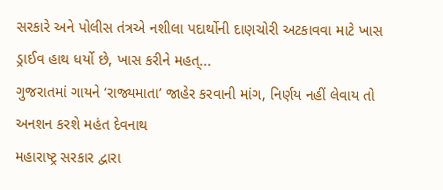સરકારે અને પોલીસ તંત્રએ નશીલા પદાર્થોની દાણચોરી અટકાવવા માટે ખાસ ડ્રાઈવ હાથ ધર્યો છે, ખાસ કરીને મહત્...
ગુજરાતમાં ગાયને ‘રાજ્યમાતા’ જાહેર કરવાની માંગ, નિર્ણય નહીં લેવાય તો અનશન કરશે મહંત દેવનાથ
મહારાષ્ટ્ર સરકાર દ્વારા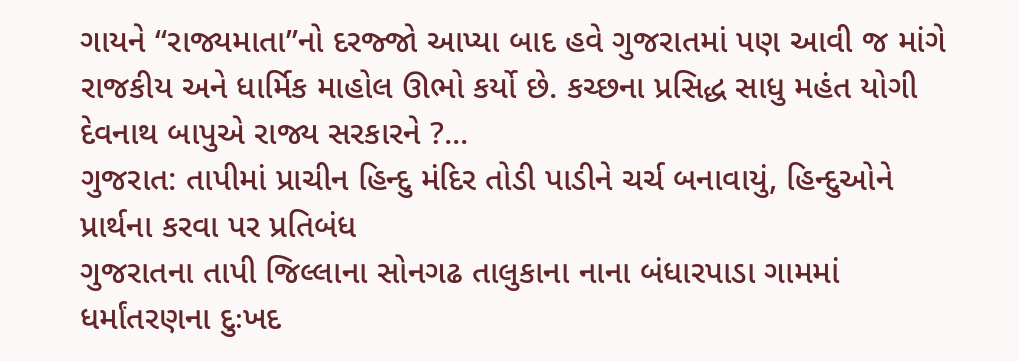ગાયને “રાજ્યમાતા”નો દરજ્જો આપ્યા બાદ હવે ગુજરાતમાં પણ આવી જ માંગે રાજકીય અને ધાર્મિક માહોલ ઊભો કર્યો છે. કચ્છના પ્રસિદ્ધ સાધુ મહંત યોગી દેવનાથ બાપુએ રાજ્ય સરકારને ?...
ગુજરાત: તાપીમાં પ્રાચીન હિન્દુ મંદિર તોડી પાડીને ચર્ચ બનાવાયું, હિન્દુઓને પ્રાર્થના કરવા પર પ્રતિબંધ
ગુજરાતના તાપી જિલ્લાના સોનગઢ તાલુકાના નાના બંધારપાડા ગામમાં ધર્માંતરણના દુઃખદ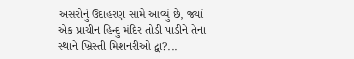અસરોનું ઉદાહરણ સામે આવ્યું છે, જ્યાં એક પ્રાચીન હિન્દુ મંદિર તોડી પાડીને તેના સ્થાને ખ્રિસ્તી મિશનરીઓ દ્વા?...